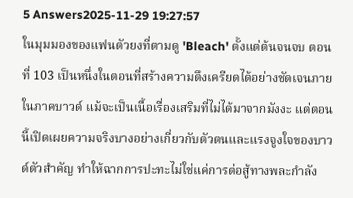5 Answers2025-11-29 19:27:57
ในมุมมองของแฟนตัวยงที่ตามดู 'Bleach' ตั้งแต่ต้นจนจบ ตอนที่ 103 เป็นหนึ่งในตอนที่สร้างความตึงเครียดได้อย่างชัดเจนภายในภาคบาวด์ แม้จะเป็นเนื้อเรื่องเสริมที่ไม่ได้มาจากมังงะ แต่ตอนนี้เปิดเผยความจริงบางอย่างเกี่ยวกับตัวตนและแรงจูงใจของบาวด์ตัวสำคัญ ทำให้ฉากการปะทะไม่ใช่แค่การต่อสู้ทางพละกำลัง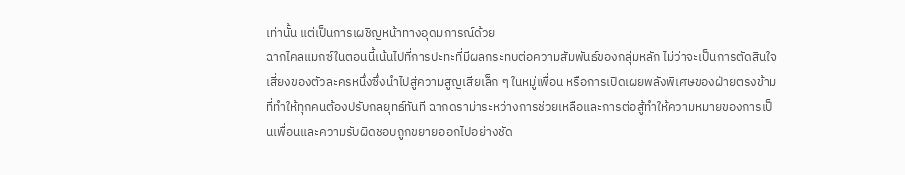เท่านั้น แต่เป็นการเผชิญหน้าทางอุดมการณ์ด้วย
ฉากไคลแมกซ์ในตอนนี้เน้นไปที่การปะทะที่มีผลกระทบต่อความสัมพันธ์ของกลุ่มหลัก ไม่ว่าจะเป็นการตัดสินใจเสี่ยงของตัวละครหนึ่งซึ่งนำไปสู่ความสูญเสียเล็ก ๆ ในหมู่เพื่อน หรือการเปิดเผยพลังพิเศษของฝ่ายตรงข้ามที่ทำให้ทุกคนต้องปรับกลยุทธ์ทันที ฉากดราม่าระหว่างการช่วยเหลือและการต่อสู้ทำให้ความหมายของการเป็นเพื่อนและความรับผิดชอบถูกขยายออกไปอย่างชัด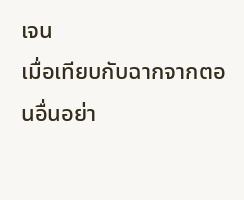เจน
เมื่อเทียบกับฉากจากตอนอื่นอย่า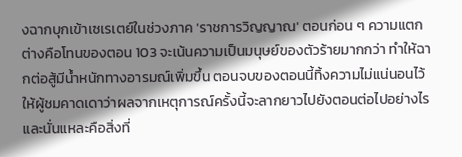งฉากบุกเข้าเซเรเตย์ในช่วงภาค 'ราชการวิญญาณ' ตอนก่อน ๆ ความแตกต่างคือโทนของตอน 103 จะเน้นความเป็นมนุษย์ของตัวร้ายมากกว่า ทำให้ฉากต่อสู้มีน้ำหนักทางอารมณ์เพิ่มขึ้น ตอนจบของตอนนี้ทิ้งความไม่แน่นอนไว้ให้ผู้ชมคาดเดาว่าผลจากเหตุการณ์ครั้งนี้จะลากยาวไปยังตอนต่อไปอย่างไร และนั่นแหละคือสิ่งที่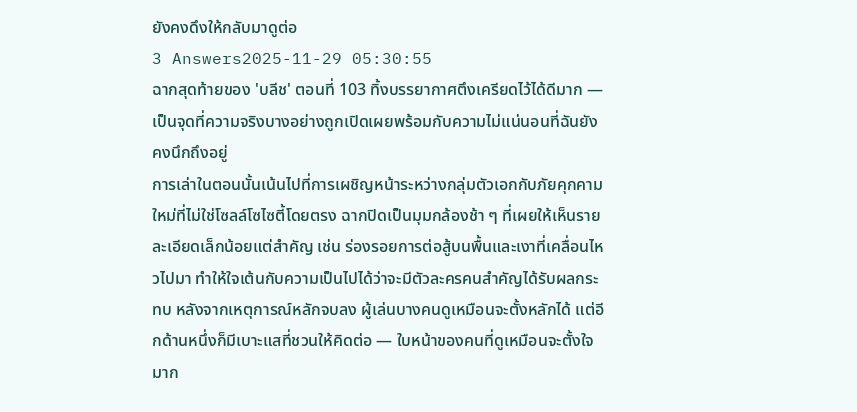ยังคงดึงให้กลับมาดูต่อ
3 Answers2025-11-29 05:30:55
ฉากสุดท้ายของ 'บลีช' ตอนที่ 103 ทิ้งบรรยากาศตึงเครียดไว้ได้ดีมาก — เป็นจุดที่ความจริงบางอย่างถูกเปิดเผยพร้อมกับความไม่แน่นอนที่ฉันยังคงนึกถึงอยู่
การเล่าในตอนนั้นเน้นไปที่การเผชิญหน้าระหว่างกลุ่มตัวเอกกับภัยคุกคามใหม่ที่ไม่ใช่โซลล์โซไซตี้โดยตรง ฉากปิดเป็นมุมกล้องช้า ๆ ที่เผยให้เห็นรายละเอียดเล็กน้อยแต่สำคัญ เช่น ร่องรอยการต่อสู้บนพื้นและเงาที่เคลื่อนไหวไปมา ทำให้ใจเต้นกับความเป็นไปได้ว่าจะมีตัวละครคนสำคัญได้รับผลกระทบ หลังจากเหตุการณ์หลักจบลง ผู้เล่นบางคนดูเหมือนจะตั้งหลักได้ แต่อีกด้านหนึ่งก็มีเบาะแสที่ชวนให้คิดต่อ — ใบหน้าของคนที่ดูเหมือนจะตั้งใจมาก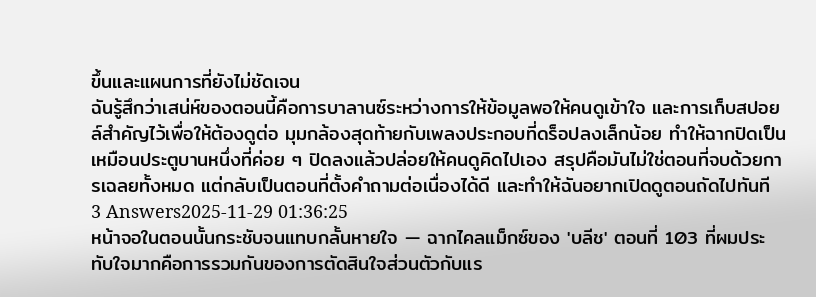ขึ้นและแผนการที่ยังไม่ชัดเจน
ฉันรู้สึกว่าเสน่ห์ของตอนนี้คือการบาลานซ์ระหว่างการให้ข้อมูลพอให้คนดูเข้าใจ และการเก็บสปอยล์สำคัญไว้เพื่อให้ต้องดูต่อ มุมกล้องสุดท้ายกับเพลงประกอบที่ดร็อปลงเล็กน้อย ทำให้ฉากปิดเป็นเหมือนประตูบานหนึ่งที่ค่อย ๆ ปิดลงแล้วปล่อยให้คนดูคิดไปเอง สรุปคือมันไม่ใช่ตอนที่จบด้วยการเฉลยทั้งหมด แต่กลับเป็นตอนที่ตั้งคำถามต่อเนื่องได้ดี และทำให้ฉันอยากเปิดดูตอนถัดไปทันที
3 Answers2025-11-29 01:36:25
หน้าจอในตอนนั้นกระชับจนแทบกลั้นหายใจ — ฉากไคลแม็กซ์ของ 'บลีช' ตอนที่ 103 ที่ผมประทับใจมากคือการรวมกันของการตัดสินใจส่วนตัวกับแร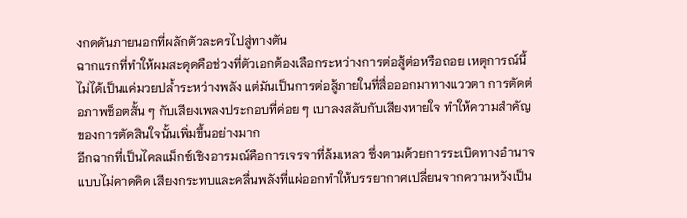งกดดันภายนอกที่ผลักตัวละครไปสู่ทางตัน
ฉากแรกที่ทำให้ผมสะดุดคือช่วงที่ตัวเอกต้องเลือกระหว่างการต่อสู้ต่อหรือถอย เหตุการณ์นี้ไม่ได้เป็นแค่มวยปล้ำระหว่างพลัง แต่มันเป็นการต่อสู้ภายในที่สื่อออกมาทางแววตา การตัดต่อภาพช็อตสั้น ๆ กับเสียงเพลงประกอบที่ค่อย ๆ เบาลงสลับกับเสียงหายใจ ทำให้ความสำคัญของการตัดสินใจนั้นเพิ่มขึ้นอย่างมาก
อีกฉากที่เป็นไคลแม็กซ์เชิงอารมณ์คือการเจรจาที่ล้มเหลว ซึ่งตามด้วยการระเบิดทางอำนาจแบบไม่คาดคิด เสียงกระทบและคลื่นพลังที่แผ่ออกทำให้บรรยากาศเปลี่ยนจากความหวังเป็น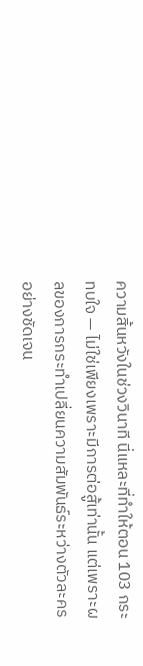ความสิ้นหวังในช่วงวินาที นี่แหละที่ทำให้ตอน 103 กระทบใจ — ไม่ใช่เพียงเพราะมีการต่อสู้เท่านั้น แต่เพราะผลของการกระทำเปลี่ยนความสัมพันธ์ระหว่างตัวละครอย่างชัดเจน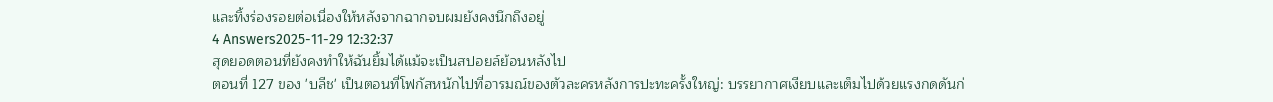และทิ้งร่องรอยต่อเนื่องให้หลังจากฉากจบผมยังคงนึกถึงอยู่
4 Answers2025-11-29 12:32:37
สุดยอดตอนที่ยังคงทำให้ฉันยิ้มได้แม้จะเป็นสปอยล์ย้อนหลังไป
ตอนที่ 127 ของ 'บลีช' เป็นตอนที่โฟกัสหนักไปที่อารมณ์ของตัวละครหลังการปะทะครั้งใหญ่: บรรยากาศเงียบและเต็มไปด้วยแรงกดดันก่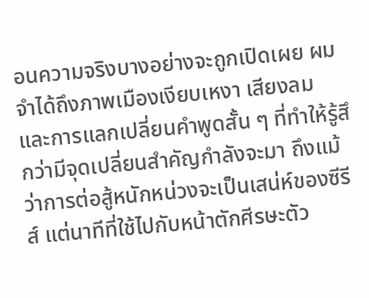อนความจริงบางอย่างจะถูกเปิดเผย ผมจำได้ถึงภาพเมืองเงียบเหงา เสียงลม และการแลกเปลี่ยนคำพูดสั้น ๆ ที่ทำให้รู้สึกว่ามีจุดเปลี่ยนสำคัญกำลังจะมา ถึงแม้ว่าการต่อสู้หนักหน่วงจะเป็นเสน่ห์ของซีรีส์ แต่นาทีที่ใช้ไปกับหน้าตักศีรษะตัว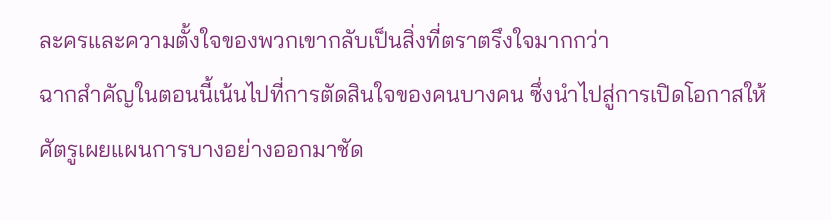ละครและความตั้งใจของพวกเขากลับเป็นสิ่งที่ตราตรึงใจมากกว่า
ฉากสำคัญในตอนนี้เน้นไปที่การตัดสินใจของคนบางคน ซึ่งนำไปสู่การเปิดโอกาสให้ศัตรูเผยแผนการบางอย่างออกมาชัด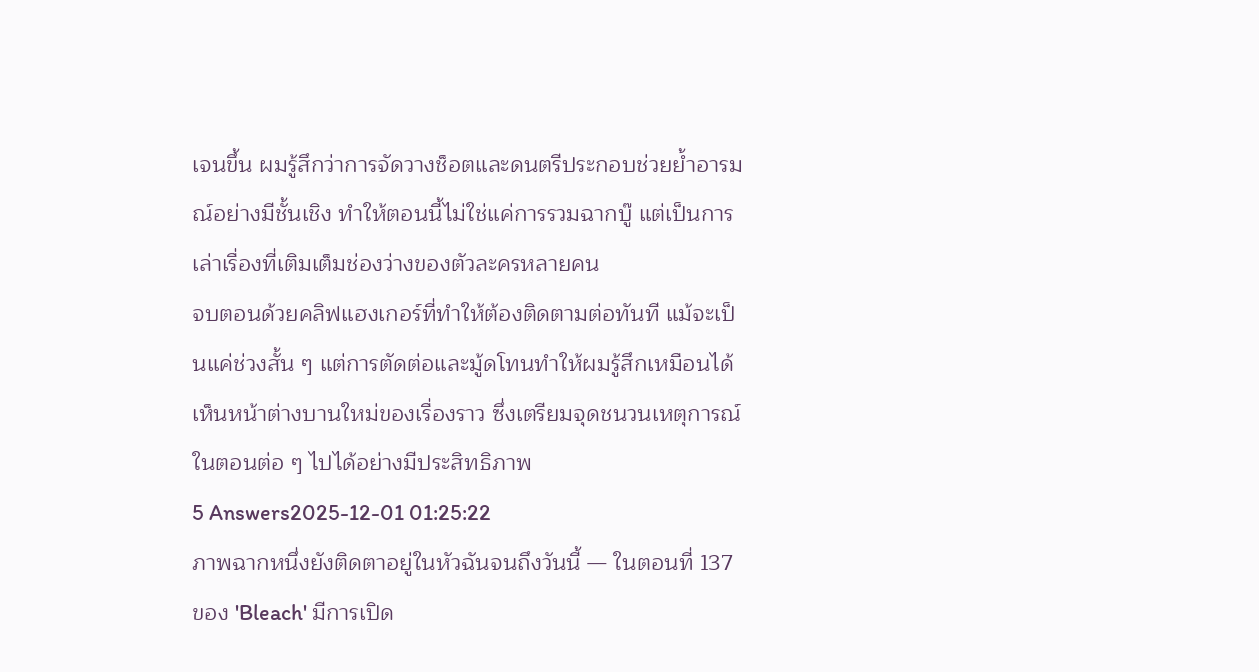เจนขึ้น ผมรู้สึกว่าการจัดวางช็อตและดนตรีประกอบช่วยย้ำอารมณ์อย่างมีชั้นเชิง ทำให้ตอนนี้ไม่ใช่แค่การรวมฉากบู๊ แต่เป็นการเล่าเรื่องที่เติมเต็มช่องว่างของตัวละครหลายคน
จบตอนด้วยคลิฟแฮงเกอร์ที่ทำให้ต้องติดตามต่อทันที แม้จะเป็นแค่ช่วงสั้น ๆ แต่การตัดต่อและมู้ดโทนทำให้ผมรู้สึกเหมือนได้เห็นหน้าต่างบานใหม่ของเรื่องราว ซึ่งเตรียมจุดชนวนเหตุการณ์ในตอนต่อ ๆ ไปได้อย่างมีประสิทธิภาพ
5 Answers2025-12-01 01:25:22
ภาพฉากหนึ่งยังติดตาอยู่ในหัวฉันจนถึงวันนี้ — ในตอนที่ 137 ของ 'Bleach' มีการเปิด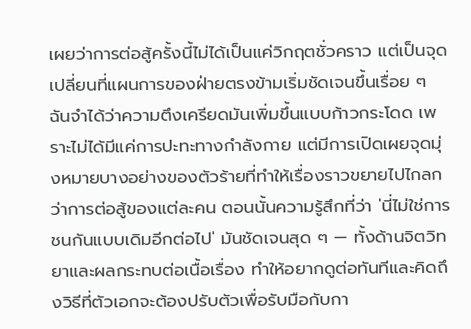เผยว่าการต่อสู้ครั้งนี้ไม่ได้เป็นแค่วิกฤตชั่วคราว แต่เป็นจุดเปลี่ยนที่แผนการของฝ่ายตรงข้ามเริ่มชัดเจนขึ้นเรื่อย ๆ
ฉันจำได้ว่าความตึงเครียดมันเพิ่มขึ้นแบบก้าวกระโดด เพราะไม่ได้มีแค่การปะทะทางกำลังกาย แต่มีการเปิดเผยจุดมุ่งหมายบางอย่างของตัวร้ายที่ทำให้เรื่องราวขยายไปไกลกว่าการต่อสู้ของแต่ละคน ตอนนั้นความรู้สึกที่ว่า 'นี่ไม่ใช่การชนกันแบบเดิมอีกต่อไป' มันชัดเจนสุด ๆ — ทั้งด้านจิตวิทยาและผลกระทบต่อเนื้อเรื่อง ทำให้อยากดูต่อทันทีและคิดถึงวิธีที่ตัวเอกจะต้องปรับตัวเพื่อรับมือกับกา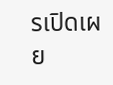รเปิดเผย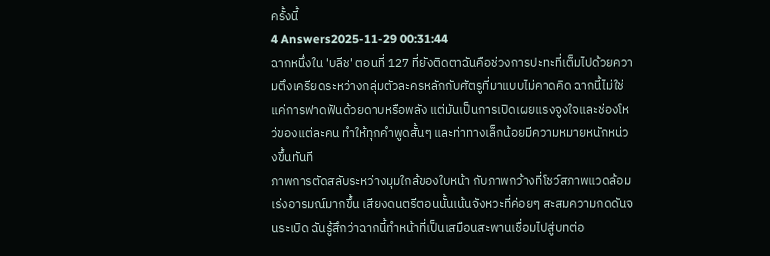ครั้งนี้
4 Answers2025-11-29 00:31:44
ฉากหนึ่งใน 'บลีช' ตอนที่ 127 ที่ยังติดตาฉันคือช่วงการปะทะที่เต็มไปด้วยความตึงเครียดระหว่างกลุ่มตัวละครหลักกับศัตรูที่มาแบบไม่คาดคิด ฉากนี้ไม่ใช่แค่การฟาดฟันด้วยดาบหรือพลัง แต่มันเป็นการเปิดเผยแรงจูงใจและช่องโหว่ของแต่ละคน ทำให้ทุกคำพูดสั้นๆ และท่าทางเล็กน้อยมีความหมายหนักหน่วงขึ้นทันที
ภาพการตัดสลับระหว่างมุมใกล้ของใบหน้า กับภาพกว้างที่โชว์สภาพแวดล้อมเร่งอารมณ์มากขึ้น เสียงดนตรีตอนนั้นเน้นจังหวะที่ค่อยๆ สะสมความกดดันจนระเบิด ฉันรู้สึกว่าฉากนี้ทำหน้าที่เป็นเสมือนสะพานเชื่อมไปสู่บทต่อ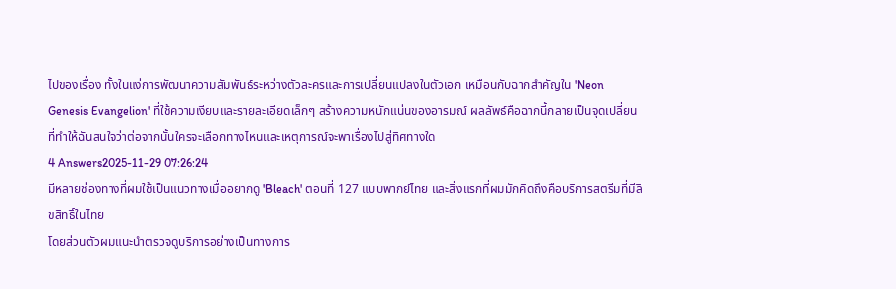ไปของเรื่อง ทั้งในแง่การพัฒนาความสัมพันธ์ระหว่างตัวละครและการเปลี่ยนแปลงในตัวเอก เหมือนกับฉากสำคัญใน 'Neon Genesis Evangelion' ที่ใช้ความเงียบและรายละเอียดเล็กๆ สร้างความหนักแน่นของอารมณ์ ผลลัพธ์คือฉากนี้กลายเป็นจุดเปลี่ยนที่ทำให้ฉันสนใจว่าต่อจากนั้นใครจะเลือกทางไหนและเหตุการณ์จะพาเรื่องไปสู่ทิศทางใด
4 Answers2025-11-29 07:26:24
มีหลายช่องทางที่ผมใช้เป็นแนวทางเมื่ออยากดู 'Bleach' ตอนที่ 127 แบบพากย์ไทย และสิ่งแรกที่ผมมักคิดถึงคือบริการสตรีมที่มีลิขสิทธิ์ในไทย
โดยส่วนตัวผมแนะนำตรวจดูบริการอย่างเป็นทางการ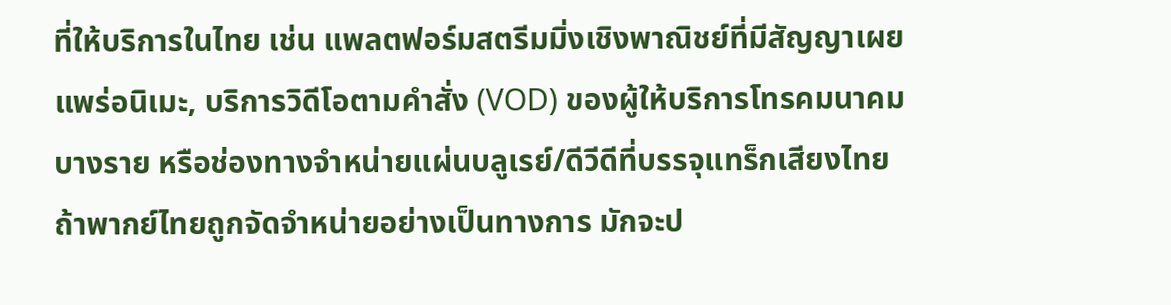ที่ให้บริการในไทย เช่น แพลตฟอร์มสตรีมมิ่งเชิงพาณิชย์ที่มีสัญญาเผยแพร่อนิเมะ, บริการวิดีโอตามคำสั่ง (VOD) ของผู้ให้บริการโทรคมนาคมบางราย หรือช่องทางจำหน่ายแผ่นบลูเรย์/ดีวีดีที่บรรจุแทร็กเสียงไทย ถ้าพากย์ไทยถูกจัดจำหน่ายอย่างเป็นทางการ มักจะป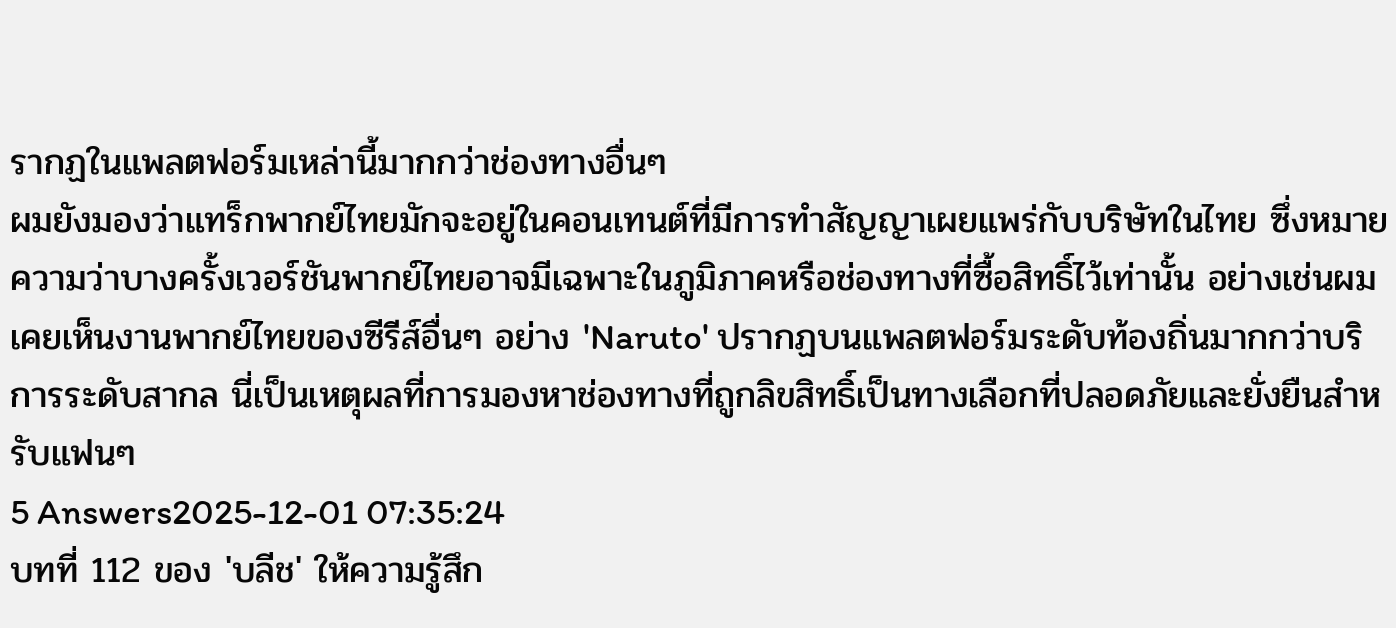รากฏในแพลตฟอร์มเหล่านี้มากกว่าช่องทางอื่นๆ
ผมยังมองว่าแทร็กพากย์ไทยมักจะอยู่ในคอนเทนต์ที่มีการทำสัญญาเผยแพร่กับบริษัทในไทย ซึ่งหมายความว่าบางครั้งเวอร์ชันพากย์ไทยอาจมีเฉพาะในภูมิภาคหรือช่องทางที่ซื้อสิทธิ์ไว้เท่านั้น อย่างเช่นผมเคยเห็นงานพากย์ไทยของซีรีส์อื่นๆ อย่าง 'Naruto' ปรากฏบนแพลตฟอร์มระดับท้องถิ่นมากกว่าบริการระดับสากล นี่เป็นเหตุผลที่การมองหาช่องทางที่ถูกลิขสิทธิ์เป็นทางเลือกที่ปลอดภัยและยั่งยืนสำหรับแฟนๆ
5 Answers2025-12-01 07:35:24
บทที่ 112 ของ 'บลีช' ให้ความรู้สึก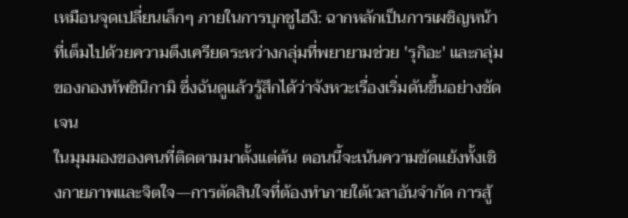เหมือนจุดเปลี่ยนเล็กๆ ภายในการบุกชูไฮงิ: ฉากหลักเป็นการเผชิญหน้าที่เต็มไปด้วยความตึงเครียดระหว่างกลุ่มที่พยายามช่วย 'รุกิอะ' และกลุ่มของกองทัพชินิกามิ ซึ่งฉันดูแล้วรู้สึกได้ว่าจังหวะเรื่องเริ่มดันขึ้นอย่างชัดเจน
ในมุมมองของคนที่ติดตามมาตั้งแต่ต้น ตอนนี้จะเน้นความขัดแย้งทั้งเชิงกายภาพและจิตใจ—การตัดสินใจที่ต้องทำภายใต้เวลาอันจำกัด การสู้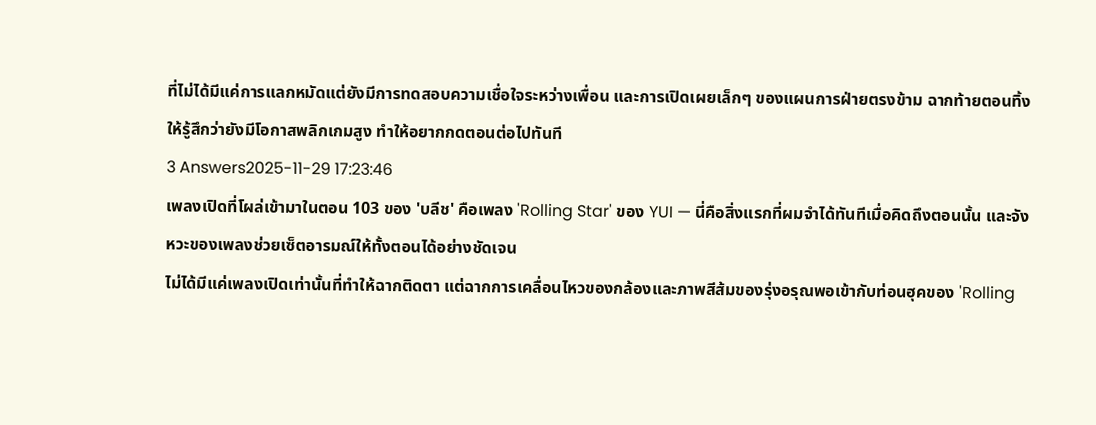ที่ไม่ได้มีแค่การแลกหมัดแต่ยังมีการทดสอบความเชื่อใจระหว่างเพื่อน และการเปิดเผยเล็กๆ ของแผนการฝ่ายตรงข้าม ฉากท้ายตอนทิ้งให้รู้สึกว่ายังมีโอกาสพลิกเกมสูง ทำให้อยากกดตอนต่อไปทันที
3 Answers2025-11-29 17:23:46
เพลงเปิดที่โผล่เข้ามาในตอน 103 ของ 'บลีช' คือเพลง 'Rolling Star' ของ YUI — นี่คือสิ่งแรกที่ผมจำได้ทันทีเมื่อคิดถึงตอนนั้น และจังหวะของเพลงช่วยเซ็ตอารมณ์ให้ทั้งตอนได้อย่างชัดเจน
ไม่ได้มีแค่เพลงเปิดเท่านั้นที่ทำให้ฉากติดตา แต่ฉากการเคลื่อนไหวของกล้องและภาพสีส้มของรุ่งอรุณพอเข้ากับท่อนฮุคของ 'Rolling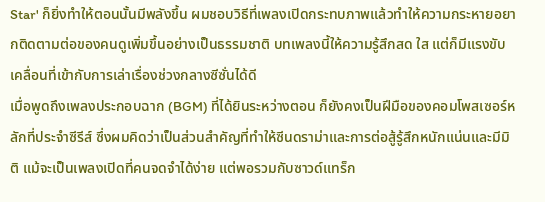Star' ก็ยิ่งทำให้ตอนนั้นมีพลังขึ้น ผมชอบวิธีที่เพลงเปิดกระทบภาพแล้วทำให้ความกระหายอยากติดตามต่อของคนดูเพิ่มขึ้นอย่างเป็นธรรมชาติ บทเพลงนี้ให้ความรู้สึกสด ใส แต่ก็มีแรงขับเคลื่อนที่เข้ากับการเล่าเรื่องช่วงกลางซีซั่นได้ดี
เมื่อพูดถึงเพลงประกอบฉาก (BGM) ที่ได้ยินระหว่างตอน ก็ยังคงเป็นฝีมือของคอมโพสเซอร์หลักที่ประจำซีรีส์ ซึ่งผมคิดว่าเป็นส่วนสำคัญที่ทำให้ซีนดราม่าและการต่อสู้รู้สึกหนักแน่นและมีมิติ แม้จะเป็นเพลงเปิดที่คนจดจำได้ง่าย แต่พอรวมกับซาวด์แทร็ก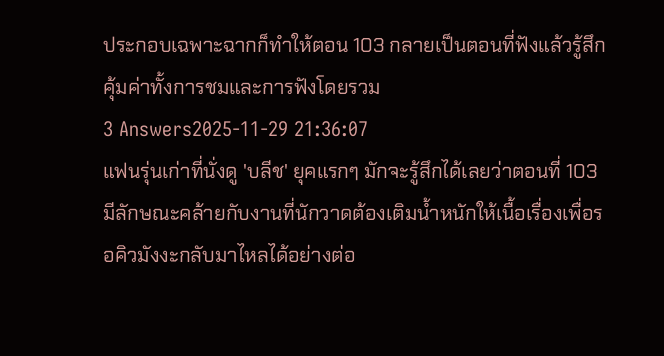ประกอบเฉพาะฉากก็ทำให้ตอน 103 กลายเป็นตอนที่ฟังแล้วรู้สึกคุ้มค่าทั้งการชมและการฟังโดยรวม
3 Answers2025-11-29 21:36:07
แฟนรุ่นเก่าที่นั่งดู 'บลีช' ยุคแรกๆ มักจะรู้สึกได้เลยว่าตอนที่ 103 มีลักษณะคล้ายกับงานที่นักวาดต้องเติมน้ำหนักให้เนื้อเรื่องเพื่อรอคิวมังงะกลับมาไหลได้อย่างต่อ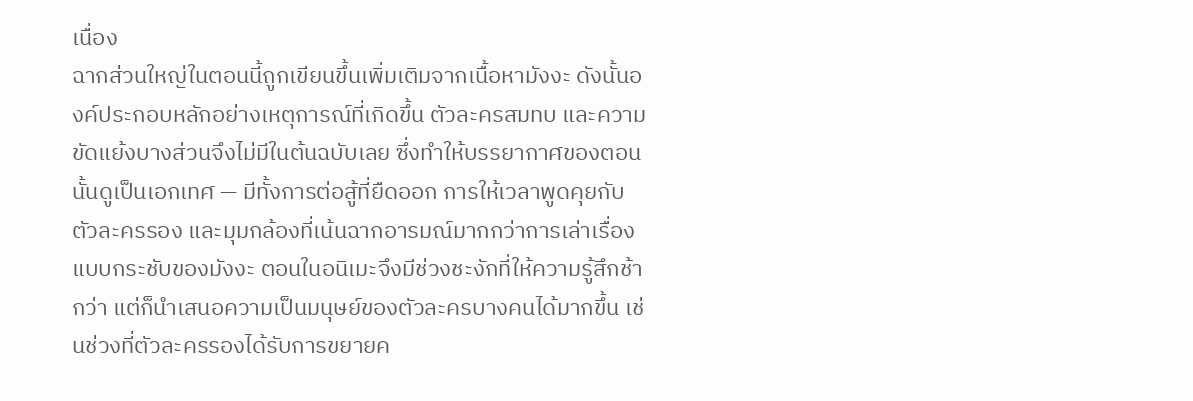เนื่อง
ฉากส่วนใหญ่ในตอนนี้ถูกเขียนขึ้นเพิ่มเติมจากเนื้อหามังงะ ดังนั้นองค์ประกอบหลักอย่างเหตุการณ์ที่เกิดขึ้น ตัวละครสมทบ และความขัดแย้งบางส่วนจึงไม่มีในต้นฉบับเลย ซึ่งทำให้บรรยากาศของตอนนั้นดูเป็นเอกเทศ — มีทั้งการต่อสู้ที่ยืดออก การให้เวลาพูดคุยกับตัวละครรอง และมุมกล้องที่เน้นฉากอารมณ์มากกว่าการเล่าเรื่องแบบกระชับของมังงะ ตอนในอนิเมะจึงมีช่วงชะงักที่ให้ความรู้สึกช้ากว่า แต่ก็นำเสนอความเป็นมนุษย์ของตัวละครบางคนได้มากขึ้น เช่นช่วงที่ตัวละครรองได้รับการขยายค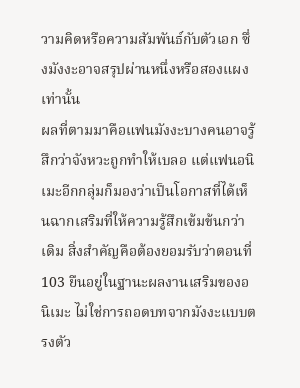วามคิดหรือความสัมพันธ์กับตัวเอก ซึ่งมังงะอาจสรุปผ่านหนึ่งหรือสองแผงเท่านั้น
ผลที่ตามมาคือแฟนมังงะบางคนอาจรู้สึกว่าจังหวะถูกทำให้เบลอ แต่แฟนอนิเมะอีกกลุ่มก็มองว่าเป็นโอกาสที่ได้เห็นฉากเสริมที่ให้ความรู้สึกเข้มข้นกว่าเดิม สิ่งสำคัญคือต้องยอมรับว่าตอนที่ 103 ยืนอยู่ในฐานะผลงานเสริมของอนิเมะ ไม่ใช่การถอดบทจากมังงะแบบตรงตัว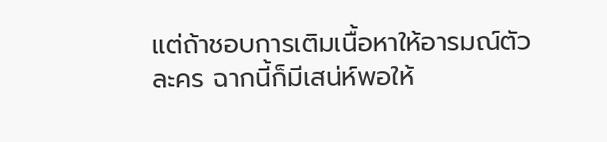แต่ถ้าชอบการเติมเนื้อหาให้อารมณ์ตัวละคร ฉากนี้ก็มีเสน่ห์พอให้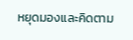หยุดมองและคิดตาม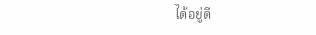ได้อยู่ดี